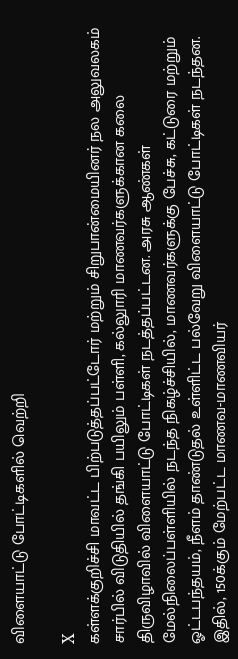விளையாட்டு போட்டிகளில் வெற்றி

X
கள்ளக்குறிச்சி மாவட்ட பிற்படுத்தப்பட்டோர் மற்றும் சிறுபான்மையினர் நல அலுவலகம் சார்பில் விடுதியில் தங்கி பயிலும் பள்ளி, கல்லுாரி மாணவர்களுக்கான கலை திருவிழாவில் விளையாட்டு போட்டிகள் நடத்தப்பட்டன. அரசு ஆண்கள் மேல்நிலைப்பள்ளியில் நடந்த நிகழ்ச்சியில், மாணவர்களுக்கு பேச்சு, கட்டுரை மற்றும் ஓட்டபந்தயம், நீளம் தாண்டுதல் உள்ளிட்ட பல்வேறு விளையாட்டு போட்டிகள் நடந்தன. இதில், 150க்கும் மேற்பட்ட மாணவ-மாணவியர்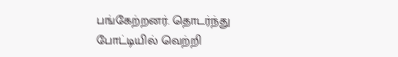பங்கேற்றனர். தொடர்ந்து போட்டியில் வெற்றி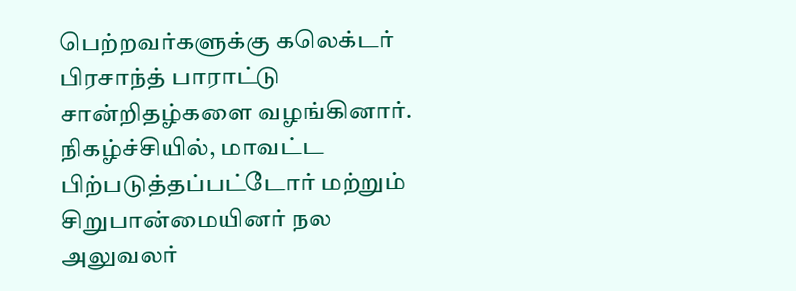பெற்றவர்களுக்கு கலெக்டர் பிரசாந்த் பாராட்டு சான்றிதழ்களை வழங்கினார். நிகழ்ச்சியில், மாவட்ட பிற்படுத்தப்பட்டோர் மற்றும் சிறுபான்மையினர் நல அலுவலர்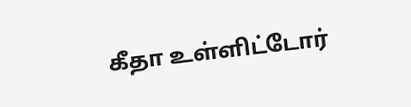கீதா உள்ளிட்டோர்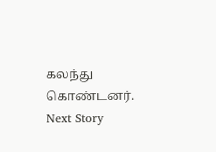கலந்து கொண்டனர்.
Next Story